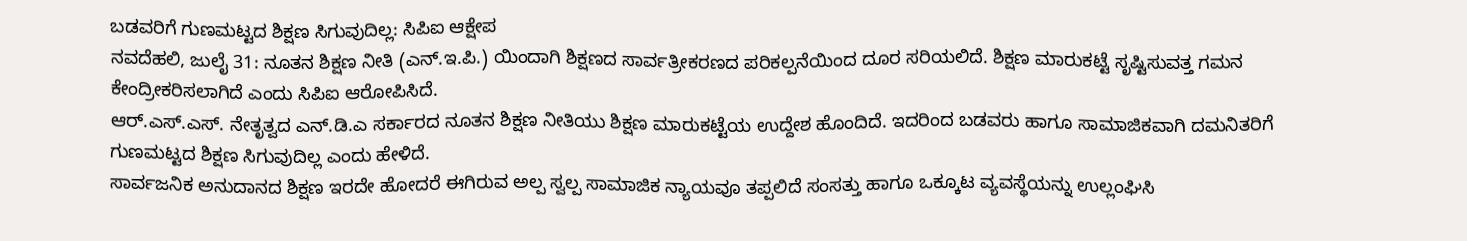ಬಡವರಿಗೆ ಗುಣಮಟ್ಟದ ಶಿಕ್ಷಣ ಸಿಗುವುದಿಲ್ಲ: ಸಿಪಿಐ ಆಕ್ಷೇಪ
ನವದೆಹಲಿ, ಜುಲೈ 31: ನೂತನ ಶಿಕ್ಷಣ ನೀತಿ (ಎನ್.ಇ.ಪಿ.) ಯಿಂದಾಗಿ ಶಿಕ್ಷಣದ ಸಾರ್ವತ್ರೀಕರಣದ ಪರಿಕಲ್ಪನೆಯಿಂದ ದೂರ ಸರಿಯಲಿದೆ. ಶಿಕ್ಷಣ ಮಾರುಕಟ್ಟೆ ಸೃಷ್ಟಿಸುವತ್ತ ಗಮನ ಕೇಂದ್ರೀಕರಿಸಲಾಗಿದೆ ಎಂದು ಸಿಪಿಐ ಆರೋಪಿಸಿದೆ.
ಆರ್.ಎಸ್.ಎಸ್. ನೇತೃತ್ವದ ಎನ್.ಡಿ.ಎ ಸರ್ಕಾರದ ನೂತನ ಶಿಕ್ಷಣ ನೀತಿಯು ಶಿಕ್ಷಣ ಮಾರುಕಟ್ಟೆಯ ಉದ್ದೇಶ ಹೊಂದಿದೆ. ಇದರಿಂದ ಬಡವರು ಹಾಗೂ ಸಾಮಾಜಿಕವಾಗಿ ದಮನಿತರಿಗೆ
ಗುಣಮಟ್ಟದ ಶಿಕ್ಷಣ ಸಿಗುವುದಿಲ್ಲ ಎಂದು ಹೇಳಿದೆ.
ಸಾರ್ವಜನಿಕ ಅನುದಾನದ ಶಿಕ್ಷಣ ಇರದೇ ಹೋದರೆ ಈಗಿರುವ ಅಲ್ಪ ಸ್ವಲ್ಪ ಸಾಮಾಜಿಕ ನ್ಯಾಯವೂ ತಪ್ಪಲಿದೆ ಸಂಸತ್ತು ಹಾಗೂ ಒಕ್ಕೂಟ ವ್ಯವಸ್ಥೆಯನ್ನು ಉಲ್ಲಂಘಿಸಿ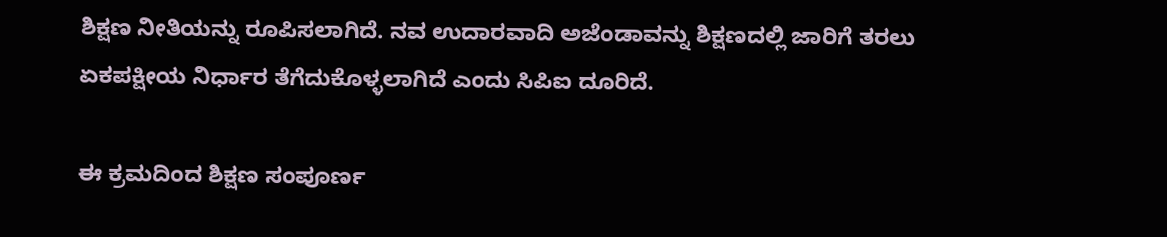ಶಿಕ್ಷಣ ನೀತಿಯನ್ನು ರೂಪಿಸಲಾಗಿದೆ. ನವ ಉದಾರವಾದಿ ಅಜೆಂಡಾವನ್ನು ಶಿಕ್ಷಣದಲ್ಲಿ ಜಾರಿಗೆ ತರಲು ಏಕಪಕ್ಷೀಯ ನಿರ್ಧಾರ ತೆಗೆದುಕೊಳ್ಳಲಾಗಿದೆ ಎಂದು ಸಿಪಿಐ ದೂರಿದೆ.

ಈ ಕ್ರಮದಿಂದ ಶಿಕ್ಷಣ ಸಂಪೂರ್ಣ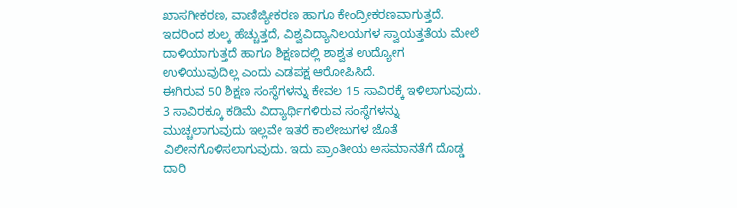ಖಾಸಗೀಕರಣ, ವಾಣಿಜ್ಯೀಕರಣ ಹಾಗೂ ಕೇಂದ್ರೀಕರಣವಾಗುತ್ತದೆ. ಇದರಿಂದ ಶುಲ್ಕ ಹೆಚ್ಚುತ್ತದೆ, ವಿಶ್ವವಿದ್ಯಾನಿಲಯಗಳ ಸ್ವಾಯತ್ತತೆಯ ಮೇಲೆ ದಾಳಿಯಾಗುತ್ತದೆ ಹಾಗೂ ಶಿಕ್ಷಣದಲ್ಲಿ ಶಾಶ್ವತ ಉದ್ಯೋಗ ಉಳಿಯುವುದಿಲ್ಲ ಎಂದು ಎಡಪಕ್ಷ ಆರೋಪಿಸಿದೆ.
ಈಗಿರುವ 50 ಶಿಕ್ಷಣ ಸಂಸ್ಥೆಗಳನ್ನು ಕೇವಲ 15 ಸಾವಿರಕ್ಕೆ ಇಳಿಲಾಗುವುದು. 3 ಸಾವಿರಕ್ಕೂ ಕಡಿಮೆ ವಿದ್ಯಾರ್ಥಿಗಳಿರುವ ಸಂಸ್ಥೆಗಳನ್ನು ಮುಚ್ಚಲಾಗುವುದು ಇಲ್ಲವೇ ಇತರೆ ಕಾಲೇಜುಗಳ ಜೊತೆ ವಿಲೀನಗೊಳಿಸಲಾಗುವುದು. ಇದು ಪ್ರಾಂತೀಯ ಅಸಮಾನತೆಗೆ ದೊಡ್ಡ ದಾರಿ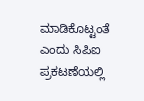ಮಾಡಿಕೊಟ್ಟಂತೆ ಎಂದು ಸಿಪಿಐ ಪ್ರಕಟಣೆಯಲ್ಲಿ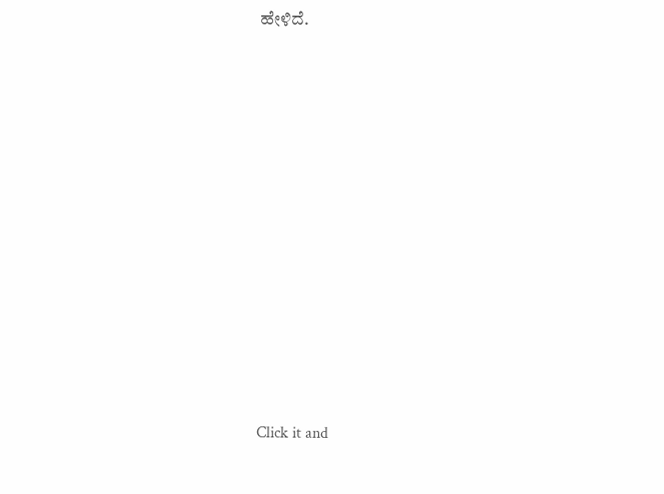ಹೇಳಿದೆ.












Click it and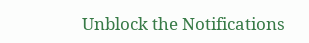Unblock the Notifications